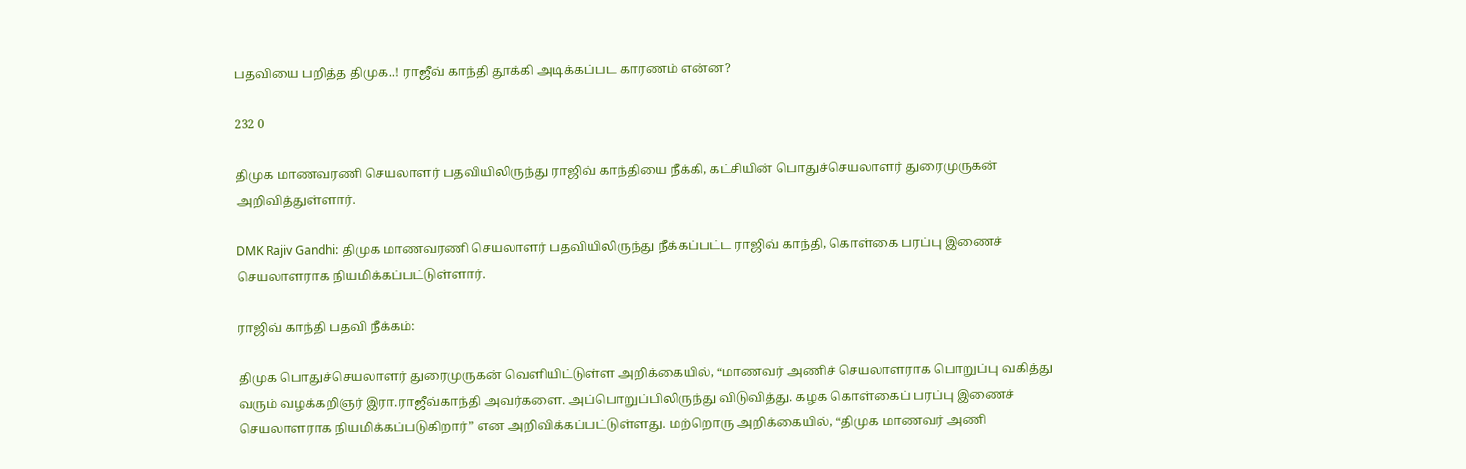பதவியை பறித்த திமுக..! ராஜீவ் காந்தி தூக்கி அடிக்கப்பட காரணம் என்ன?

232 0

திமுக மாணவரணி செயலாளர் பதவியிலிருந்து ராஜிவ் காந்தியை நீக்கி, கட்சியின் பொதுச்செயலாளர் துரைமுருகன் அறிவித்துள்ளார்.

DMK Rajiv Gandhi: திமுக மாணவரணி செயலாளர் பதவியிலிருந்து நீக்கப்பட்ட ராஜிவ் காந்தி, கொள்கை பரப்பு இணைச் செயலாளராக நியமிக்கப்பட்டுள்ளார்.

ராஜிவ் காந்தி பதவி நீக்கம்:

திமுக பொதுச்செயலாளர் துரைமுருகன் வெளியிட்டுள்ள அறிக்கையில், “மாணவர் அணிச் செயலாளராக பொறுப்பு வகித்து வரும் வழக்கறிஞர் இரா.ராஜீவ்காந்தி அவர்களை. அப்பொறுப்பிலிருந்து விடுவித்து. கழக கொள்கைப் பரப்பு இணைச் செயலாளராக நியமிக்கப்படுகிறார்” என அறிவிக்கப்பட்டுள்ளது. மற்றொரு அறிக்கையில், “திமுக மாணவர் அணி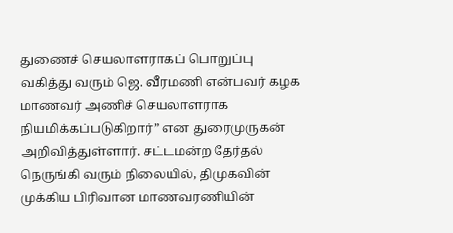துணைச் செயலாளராகப் பொறுப்பு வகித்து வரும் ஜெ. வீரமணி என்பவர் கழக மாணவர் அணிச் செயலாளராக நியமிக்கப்படுகிறார்” என துரைமுருகன் அறிவித்துள்ளார். சட்டமன்ற தேர்தல் நெருங்கி வரும் நிலையில், திமுகவின் முக்கிய பிரிவான மாணவரணியின்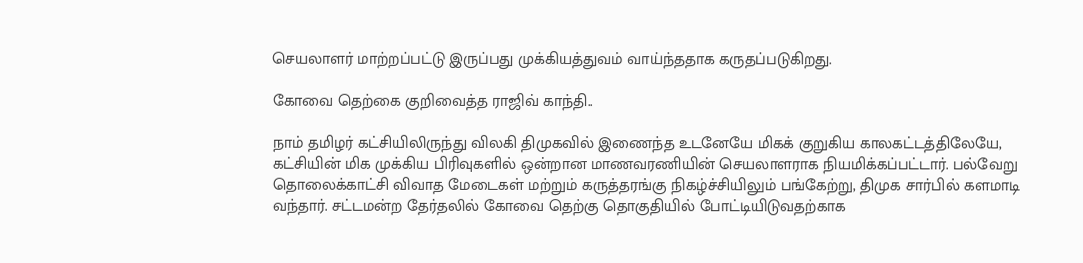செயலாளர் மாற்றப்பட்டு இருப்பது முக்கியத்துவம் வாய்ந்ததாக கருதப்படுகிறது.

கோவை தெற்கை குறிவைத்த ராஜிவ் காந்தி..

நாம் தமிழர் கட்சியிலிருந்து விலகி திமுகவில் இணைந்த உடனேயே மிகக் குறுகிய காலகட்டத்திலேயே, கட்சியின் மிக முக்கிய பிரிவுகளில் ஒன்றான மாணவரணியின் செயலாளராக நியமிக்கப்பட்டார். பல்வேறு தொலைக்காட்சி விவாத மேடைகள் மற்றும் கருத்தரங்கு நிகழ்ச்சியிலும் பங்கேற்று, திமுக சார்பில் களமாடி வந்தார். சட்டமன்ற தேர்தலில் கோவை தெற்கு தொகுதியில் போட்டியிடுவதற்காக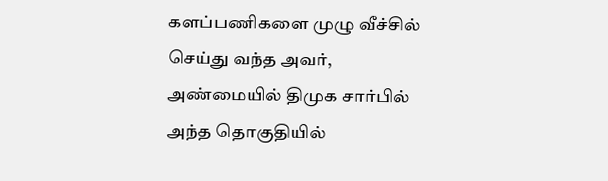களப்பணிகளை முழு வீச்சில் செய்து வந்த அவர், அண்மையில் திமுக சார்பில் அந்த தொகுதியில்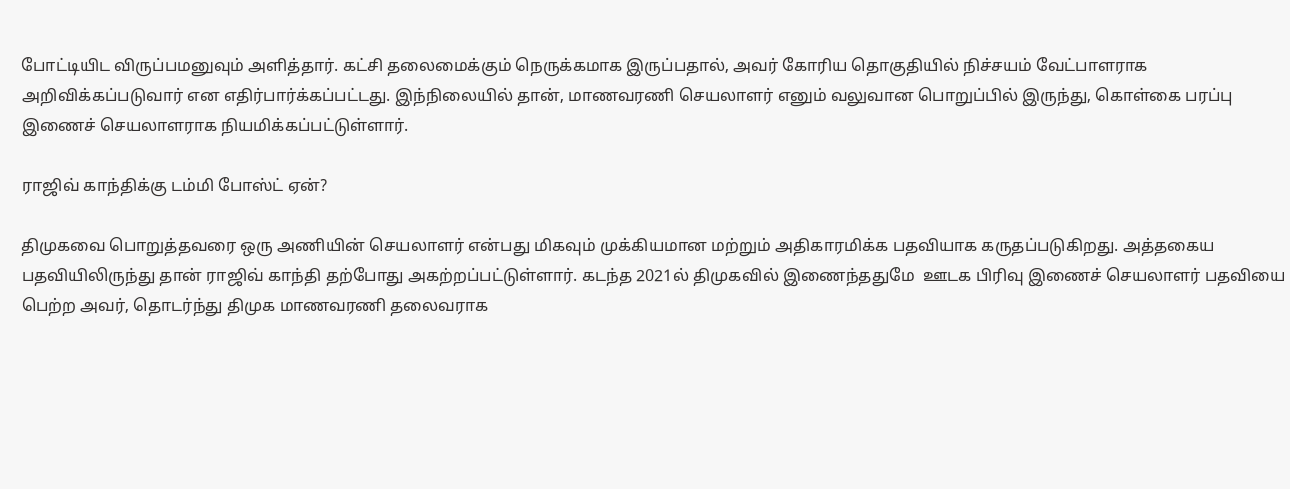போட்டியிட விருப்பமனுவும் அளித்தார். கட்சி தலைமைக்கும் நெருக்கமாக இருப்பதால், அவர் கோரிய தொகுதியில் நிச்சயம் வேட்பாளராக அறிவிக்கப்படுவார் என எதிர்பார்க்கப்பட்டது. இந்நிலையில் தான், மாணவரணி செயலாளர் எனும் வலுவான பொறுப்பில் இருந்து, கொள்கை பரப்பு இணைச் செயலாளராக நியமிக்கப்பட்டுள்ளார்.

ராஜிவ் காந்திக்கு டம்மி போஸ்ட் ஏன்?

திமுகவை பொறுத்தவரை ஒரு அணியின் செயலாளர் என்பது மிகவும் முக்கியமான மற்றும் அதிகாரமிக்க பதவியாக கருதப்படுகிறது. அத்தகைய பதவியிலிருந்து தான் ராஜிவ் காந்தி தற்போது அகற்றப்பட்டுள்ளார். கடந்த 2021ல் திமுகவில் இணைந்ததுமே  ஊடக பிரிவு இணைச் செயலாளர் பதவியை பெற்ற அவர், தொடர்ந்து திமுக மாணவரணி தலைவராக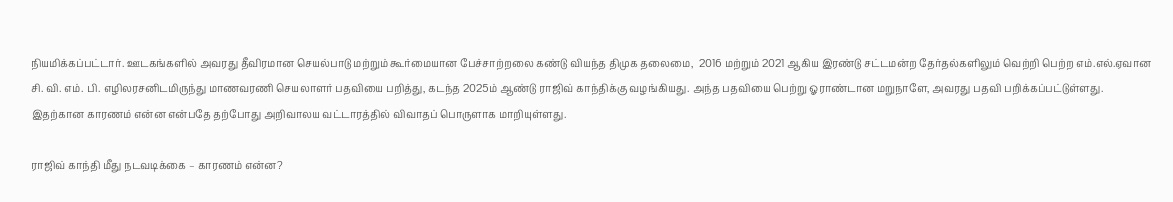நியமிக்கப்பட்டார். ஊடகங்களில் அவரது தீவிரமான செயல்பாடு மற்றும் கூர்மையான பேச்சாற்றலை கண்டு வியந்த திமுக தலைமை,  2016 மற்றும் 2021 ஆகிய இரண்டு சட்டமன்ற தேர்தல்களிலும் வெற்றி பெற்ற எம்.எல்.ஏவான சி. வி. எம். பி. எழிலரசனிடமிருந்து மாணவரணி செயலாளர் பதவியை பறித்து, கடந்த 2025ம் ஆண்டு ராஜிவ் காந்திக்கு வழங்கியது. அந்த பதவியை பெற்று ஓராண்டான மறுநாளே, அவரது பதவி பறிக்கப்பட்டுள்ளது. இதற்கான காரணம் என்ன என்பதே தற்போது அறிவாலய வட்டாரத்தில் விவாதப் பொருளாக மாறியுள்ளது.

ராஜிவ் காந்தி மீது நடவடிக்கை – காரணம் என்ன?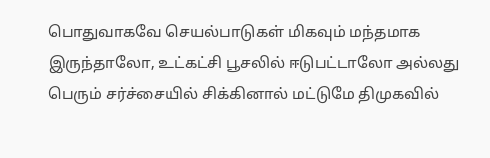பொதுவாகவே செயல்பாடுகள் மிகவும் மந்தமாக இருந்தாலோ, உட்கட்சி பூசலில் ஈடுபட்டாலோ அல்லது பெரும் சர்ச்சையில் சிக்கினால் மட்டுமே திமுகவில்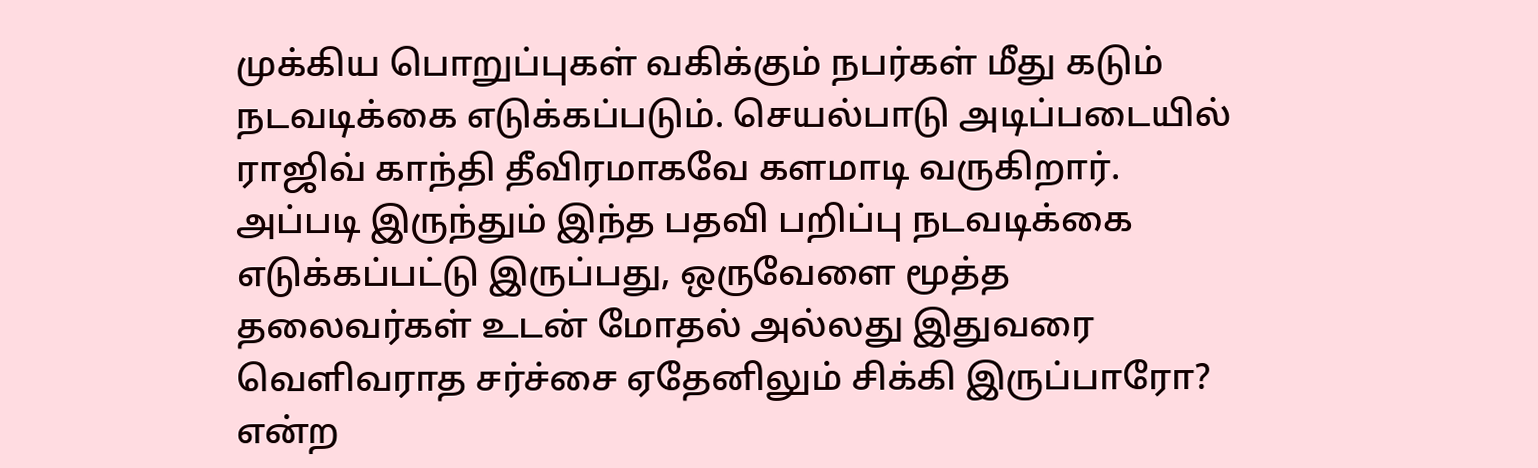முக்கிய பொறுப்புகள் வகிக்கும் நபர்கள் மீது கடும் நடவடிக்கை எடுக்கப்படும். செயல்பாடு அடிப்படையில் ராஜிவ் காந்தி தீவிரமாகவே களமாடி வருகிறார். அப்படி இருந்தும் இந்த பதவி பறிப்பு நடவடிக்கை எடுக்கப்பட்டு இருப்பது, ஒருவேளை மூத்த தலைவர்கள் உடன் மோதல் அல்லது இதுவரை வெளிவராத சர்ச்சை ஏதேனிலும் சிக்கி இருப்பாரோ? என்ற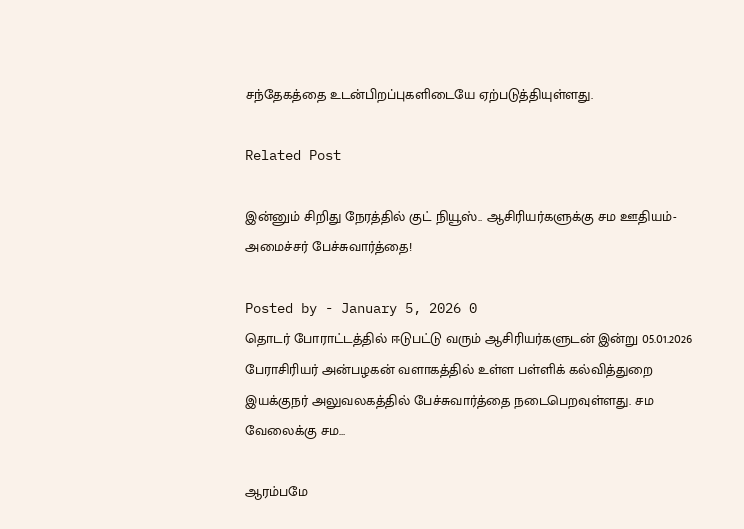சந்தேகத்தை உடன்பிறப்புகளிடையே ஏற்படுத்தியுள்ளது.

Related Post

இன்னும் சிறிது நேரத்தில் குட் நியூஸ்.. ஆசிரியர்களுக்கு சம ஊதியம்- அமைச்சர் பேச்சுவார்த்தை!

Posted by - January 5, 2026 0
தொடர் போராட்டத்தில் ஈடுபட்டு வரும் ஆசிரியர்களுடன் இன்று 05.01.2026 பேராசிரியர் அன்பழகன் வளாகத்தில் உள்ள பள்ளிக் கல்வித்துறை இயக்குநர் அலுவலகத்தில் பேச்சுவார்த்தை நடைபெறவுள்ளது. சம வேலைக்கு சம…

ஆரம்பமே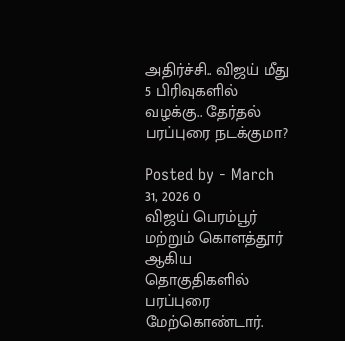அதிர்ச்சி.. விஜய் மீது 5 பிரிவுகளில் வழக்கு.. தேர்தல் பரப்புரை நடக்குமா?

Posted by - March 31, 2026 0
விஜய் பெரம்பூர் மற்றும் கொளத்தூர் ஆகிய தொகுதிகளில் பரப்புரை மேற்கொண்டார்.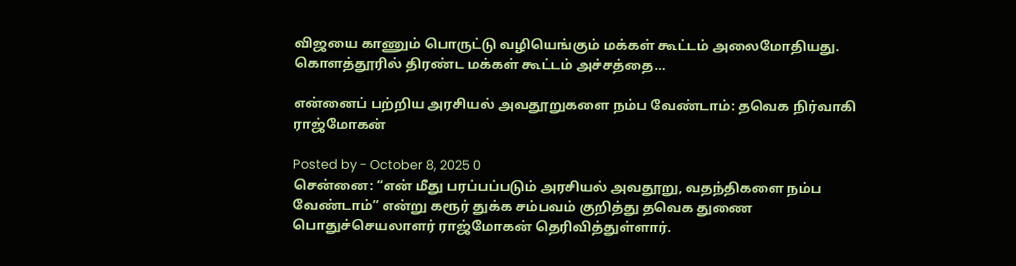விஜயை காணும் பொருட்டு வழியெங்கும் மக்கள் கூட்டம் அலைமோதியது. கொளத்தூரில் திரண்ட மக்கள் கூட்டம் அச்சத்தை…

என்னைப் பற்றிய அரசியல் அவதூறுகளை நம்ப வேண்டாம்: தவெக நிர்வாகி ராஜ்மோகன்

Posted by - October 8, 2025 0
சென்னை: “என் மீது பரப்பப்படும் அரசியல் அவதூறு, வதந்திகளை நம்ப வேண்டாம்” என்று கரூர் துக்க சம்பவம் குறித்து தவெக துணை பொதுச்செயலாளர் ராஜ்மோகன் தெரிவித்துள்ளார்.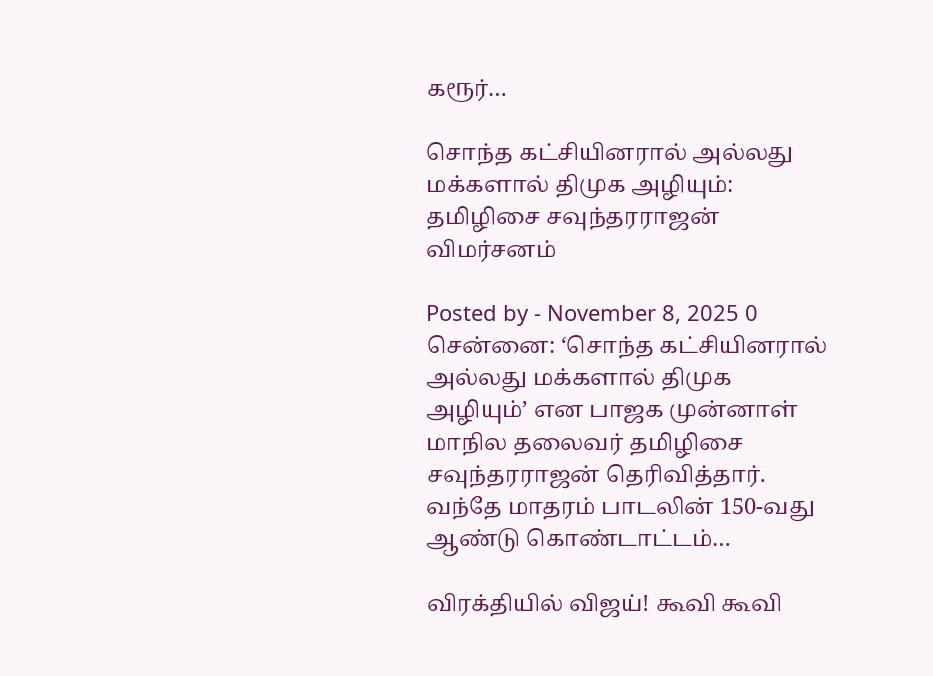கரூர்…

சொந்த கட்சியினரால் அல்லது மக்களால் திமுக அழியும்: தமிழிசை சவுந்தரராஜன் விமர்சனம்

Posted by - November 8, 2025 0
சென்னை: ‘சொந்த கட்சியினரால் அல்லது மக்களால் திமுக அழியும்’ என பாஜக முன்னாள் மாநில தலைவர் தமிழிசை சவுந்தரராஜன் தெரிவித்தார். வந்தே மாதரம் பாடலின் 150-வது ஆண்டு கொண்டாட்டம்…

விரக்தியில் விஜய்! கூவி கூவி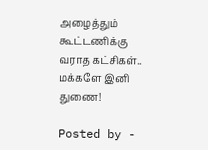அழைத்தும் கூட்டணிக்கு வராத கட்சிகள்.. மக்களே இனி துணை!

Posted by -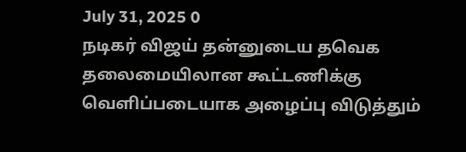July 31, 2025 0
நடிகர் விஜய் தன்னுடைய தவெக தலைமையிலான கூட்டணிக்கு வெளிப்படையாக அழைப்பு விடுத்தும்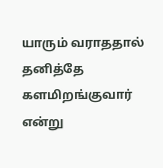யாரும் வராததால் தனித்தே களமிறங்குவார் என்று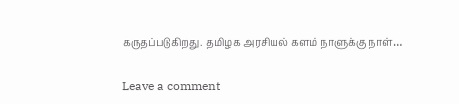கருதப்படுகிறது. தமிழக அரசியல் களம் நாளுக்கு நாள்…

Leave a comment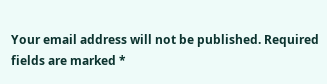Your email address will not be published. Required fields are marked *